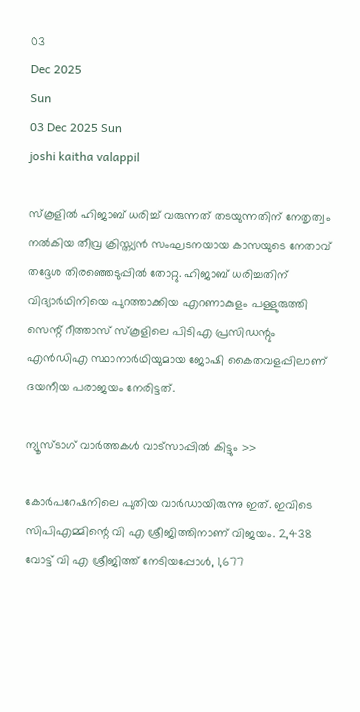03
Dec 2025
Sun
03 Dec 2025 Sun
joshi kaitha valappil

സ്‌കൂളില്‍ ഹിജാബ് ധരിച്ച് വരുന്നത് തടയുന്നതിന് നേതൃത്വം നല്‍കിയ തീവ്ര ക്രിസ്ത്യന്‍ സംഘടനയായ കാസയുടെ നേതാവ് തദ്ദേശ തിരഞ്ഞെടുപ്പില്‍ തോറ്റു. ഹിജാബ് ധരിച്ചതിന് വിദ്യാര്‍ഥിനിയെ പുറത്താക്കിയ എറണാകുളം പള്ളുരുത്തി സെന്റ് റീത്താസ് സ്‌കൂളിലെ പിടിഎ പ്രസിഡന്റും എന്‍ഡിഎ സ്ഥാനാര്‍ഥിയുമായ ജോഷി കൈതവളപ്പിലാണ് ദയനീയ പരാജയം നേരിട്ടത്.

ന്യൂസ്ടാഗ് വാര്‍ത്തകള്‍ വാട്‌സാപ്പില്‍ കിട്ടും >>

കോര്‍പറേഷനിലെ പുതിയ വാര്‍ഡായിരുന്നു ഇത്. ഇവിടെ സിപിഎമ്മിന്റെ വി എ ശ്രീജിത്തിനാണ് വിജയം. 2,438 വോട്ട് വി എ ശ്രീജിത്ത് നേടിയപ്പോള്‍, 1,677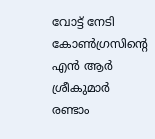വോട്ട് നേടി കോണ്‍ഗ്രസിന്റെ എന്‍ ആര്‍ ശ്രീകുമാര്‍ രണ്ടാം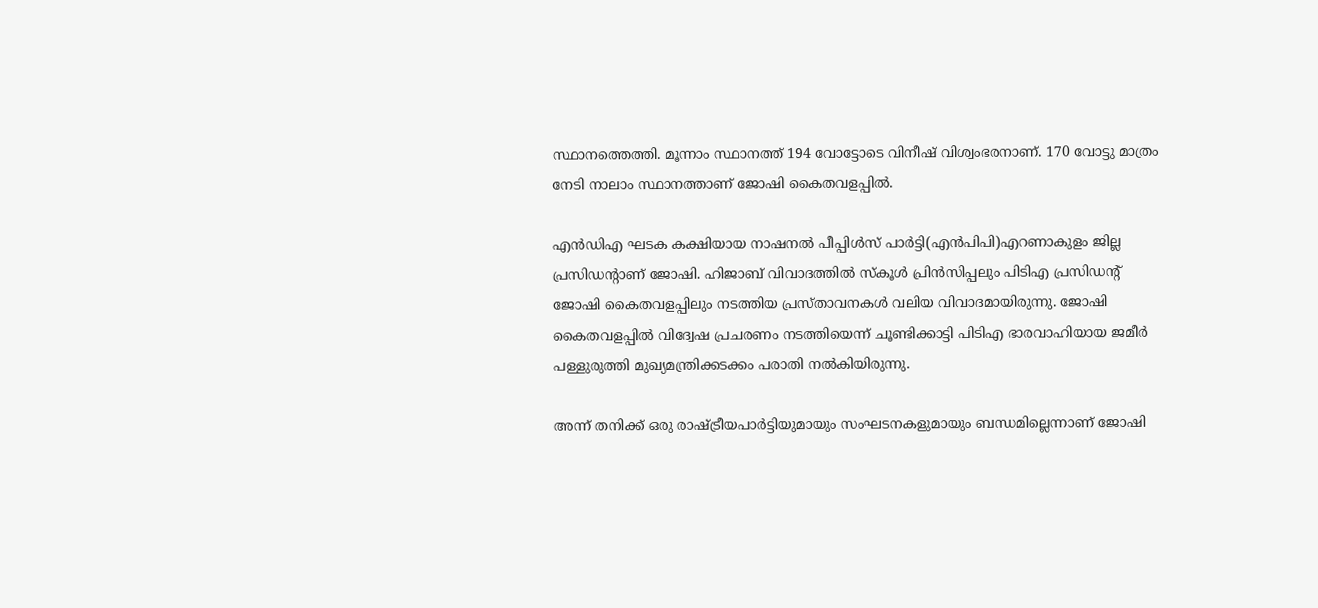സ്ഥാനത്തെത്തി. മൂന്നാം സ്ഥാനത്ത് 194 വോട്ടോടെ വിനീഷ് വിശ്വംഭരനാണ്. 170 വോട്ടു മാത്രം നേടി നാലാം സ്ഥാനത്താണ് ജോഷി കൈതവളപ്പില്‍.

എന്‍ഡിഎ ഘടക കക്ഷിയായ നാഷനല്‍ പീപ്പിള്‍സ് പാര്‍ട്ടി(എന്‍പിപി)എറണാകുളം ജില്ല പ്രസിഡന്റാണ് ജോഷി. ഹിജാബ് വിവാദത്തില്‍ സ്‌കൂള്‍ പ്രിന്‍സിപ്പലും പിടിഎ പ്രസിഡന്റ് ജോഷി കൈതവളപ്പിലും നടത്തിയ പ്രസ്താവനകള്‍ വലിയ വിവാദമായിരുന്നു. ജോഷി കൈതവളപ്പില്‍ വിദ്വേഷ പ്രചരണം നടത്തിയെന്ന് ചൂണ്ടിക്കാട്ടി പിടിഎ ഭാരവാഹിയായ ജമീര്‍ പള്ളുരുത്തി മുഖ്യമന്ത്രിക്കടക്കം പരാതി നല്‍കിയിരുന്നു.

അന്ന് തനിക്ക് ഒരു രാഷ്ട്രീയപാര്‍ട്ടിയുമായും സംഘടനകളുമായും ബന്ധമില്ലെന്നാണ് ജോഷി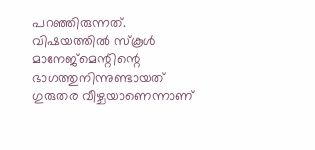പറഞ്ഞിരുന്നത്. വിഷയത്തില്‍ സ്‌കൂള്‍ മാനേജ്‌മെന്റിന്റെ ഭാഗത്തുനിന്നുണ്ടായത് ഗുരുതര വീഴ്ചയാണെന്നാണ്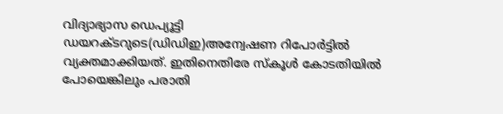വിദ്യാഭ്യാസ ഡെപ്യൂട്ടി ഡയറക്ടറുടെ(ഡിഡിഇ)അന്വേഷണ റിപോര്‍ട്ടില്‍ വ്യക്തമാക്കിയത്. ഇതിനെതിരേ സ്‌കൂള്‍ കോടതിയില്‍ പോയെങ്കിലും പരാതി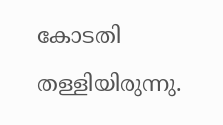കോടതി തള്ളിയിരുന്നു.